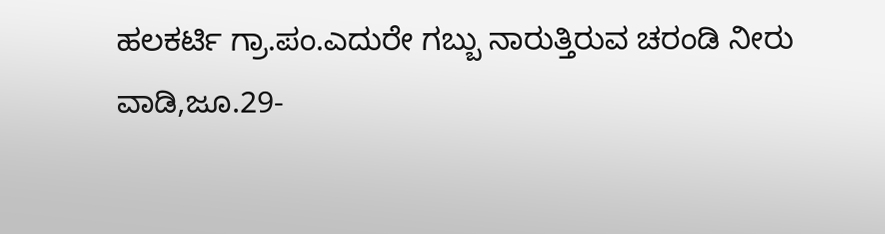ಹಲಕರ್ಟಿ ಗ್ರಾ.ಪಂ.ಎದುರೇ ಗಬ್ಬು ನಾರುತ್ತಿರುವ ಚರಂಡಿ ನೀರು
ವಾಡಿ,ಜೂ.29-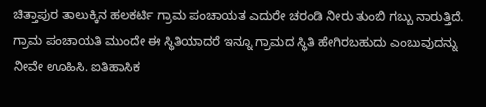ಚಿತ್ತಾಪುರ ತಾಲುಕ್ಕಿನ ಹಲಕರ್ಟಿ ಗ್ರಾಮ ಪಂಚಾಯತ ಎದುರೇ ಚರಂಡಿ ನೀರು ತುಂಬಿ ಗಬ್ಬು ನಾರುತ್ತಿದೆ.
ಗ್ರಾಮ ಪಂಚಾಯತಿ ಮುಂದೇ ಈ ಸ್ಥಿತಿಯಾದರೆ ಇನ್ನೂ ಗ್ರಾಮದ ಸ್ಥಿತಿ ಹೇಗಿರಬಹುದು ಎಂಬುವುದನ್ನು ನೀವೇ ಊಹಿಸಿ. ಐತಿಹಾಸಿಕ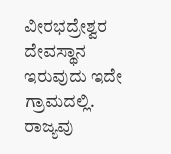ವೀರಭದ್ರೇಶ್ವರ ದೇವಸ್ಥಾನ ಇರುವುದು ಇದೇ ಗ್ರಾಮದಲ್ಲಿ. ರಾಜ್ಯವು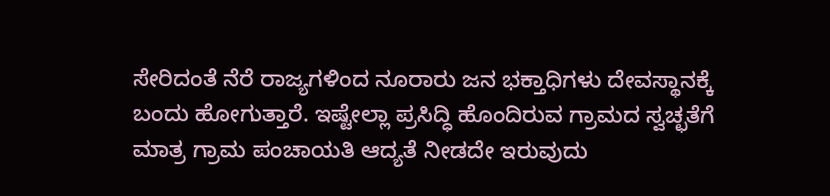ಸೇರಿದಂತೆ ನೆರೆ ರಾಜ್ಯಗಳಿಂದ ನೂರಾರು ಜನ ಭಕ್ತಾಧಿಗಳು ದೇವಸ್ಥಾನಕ್ಕೆ ಬಂದು ಹೋಗುತ್ತಾರೆ. ಇಷ್ಟೇಲ್ಲಾ ಪ್ರಸಿದ್ಧಿ ಹೊಂದಿರುವ ಗ್ರಾಮದ ಸ್ವಚ್ಛತೆಗೆ ಮಾತ್ರ ಗ್ರಾಮ ಪಂಚಾಯತಿ ಆದ್ಯತೆ ನೀಡದೇ ಇರುವುದು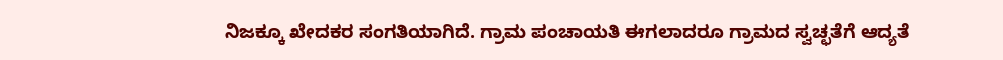ನಿಜಕ್ಕೂ ಖೇದಕರ ಸಂಗತಿಯಾಗಿದೆ. ಗ್ರಾಮ ಪಂಚಾಯತಿ ಈಗಲಾದರೂ ಗ್ರಾಮದ ಸ್ವಚ್ಛತೆಗೆ ಆದ್ಯತೆ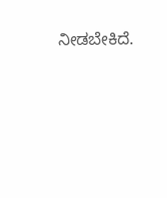ನೀಡಬೇಕಿದೆ.